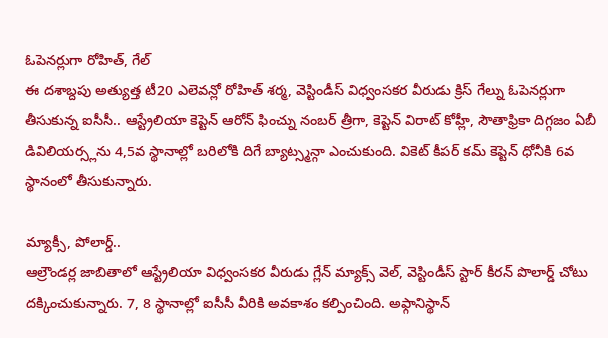ఓపెనర్లుగా రోహిత్, గేల్
ఈ దశాబ్దపు అత్యుత్త టీ20 ఎలెవన్లో రోహిత్ శర్మ, వెస్టిండీస్ విధ్వంసకర వీరుడు క్రిస్ గేల్ను ఓపెనర్లుగా తీసుకున్న ఐసీసీ.. ఆస్ట్రేలియా కెప్టెన్ ఆరోన్ ఫించ్ను నంబర్ త్రీగా, కెప్టెన్ విరాట్ కోహ్లీ, సౌతాఫ్రికా దిగ్గజం ఏబీ డివిలియర్స్లను 4,5వ స్థానాల్లో బరిలోకి దిగే బ్యాట్స్మన్గా ఎంచుకుంది. వికెట్ కీపర్ కమ్ కెప్టెన్ ధోనీకి 6వ స్థానంలో తీసుకున్నారు.

మ్యాక్సీ, పోలార్డ్..
ఆల్రౌండర్ల జాబితాలో ఆస్ట్రేలియా విధ్వంసకర వీరుడు గ్లేన్ మ్యాక్స్ వెల్, వెస్టిండీస్ స్టార్ కీరన్ పొలార్డ్ చోటు దక్కించుకున్నారు. 7, 8 స్థానాల్లో ఐసీసీ వీరికి అవకాశం కల్పించింది. అఫ్గానిస్థాన్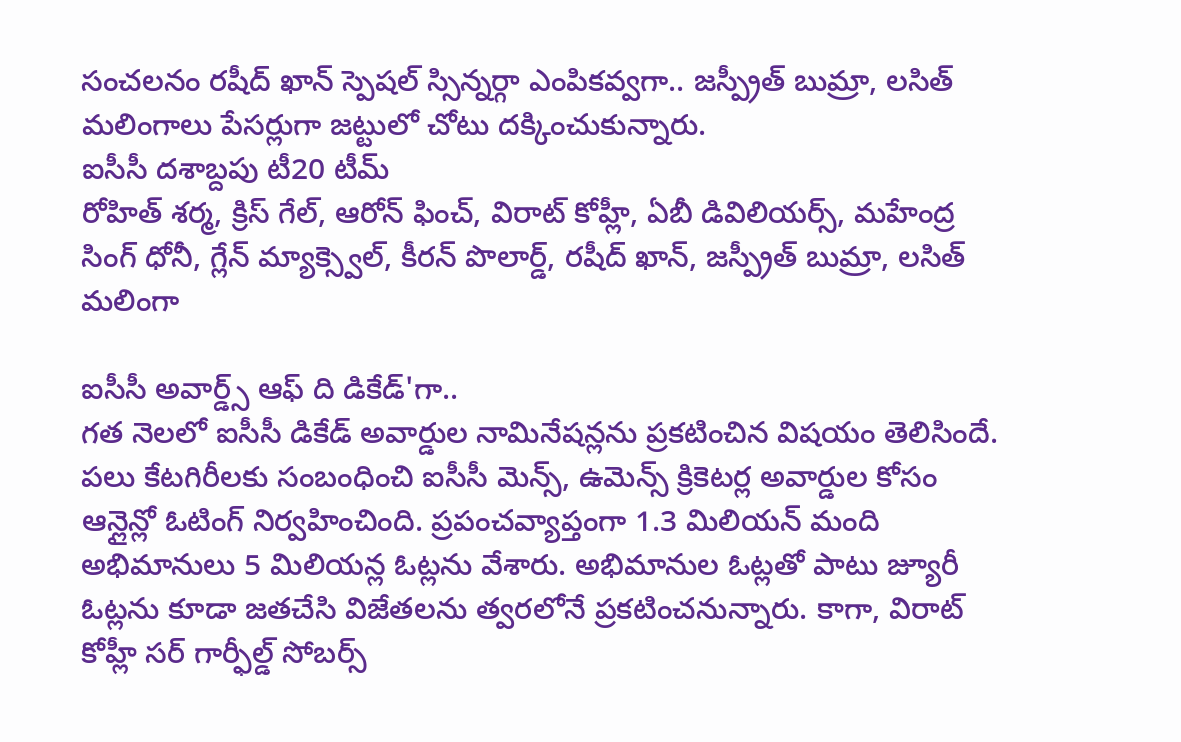సంచలనం రషీద్ ఖాన్ స్పెషల్ స్సిన్నర్గా ఎంపికవ్వగా.. జస్ప్రీత్ బుమ్రా, లసిత్ మలింగాలు పేసర్లుగా జట్టులో చోటు దక్కించుకున్నారు.
ఐసీసీ దశాబ్దపు టీ20 టీమ్
రోహిత్ శర్మ, క్రిస్ గేల్, ఆరోన్ ఫించ్, విరాట్ కోహ్లీ, ఏబీ డివిలియర్స్, మహేంద్ర సింగ్ ధోనీ, గ్లేన్ మ్యాక్స్వెల్, కీరన్ పొలార్డ్, రషీద్ ఖాన్, జస్ప్రీత్ బుమ్రా, లసిత్ మలింగా

ఐసీసీ అవార్డ్స్ ఆఫ్ ది డికేడ్'గా..
గత నెలలో ఐసీసీ డికేడ్ అవార్డుల నామినేషన్లను ప్రకటించిన విషయం తెలిసిందే. పలు కేటగిరీలకు సంబంధించి ఐసీసీ మెన్స్, ఉమెన్స్ క్రికెటర్ల అవార్డుల కోసం ఆన్లైన్లో ఓటింగ్ నిర్వహించింది. ప్రపంచవ్యాప్తంగా 1.3 మిలియన్ మంది అభిమానులు 5 మిలియన్ల ఓట్లను వేశారు. అభిమానుల ఓట్లతో పాటు జ్యూరీ ఓట్లను కూడా జతచేసి విజేతలను త్వరలోనే ప్రకటించనున్నారు. కాగా, విరాట్ కోహ్లీ సర్ గార్ఫీల్డ్ సోబర్స్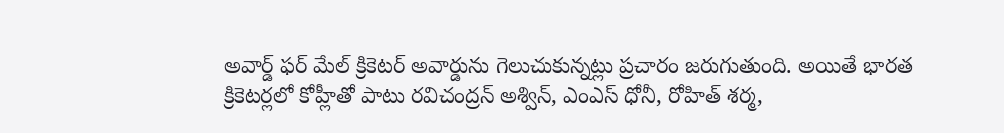అవార్డ్ ఫర్ మేల్ క్రికెటర్ అవార్డును గెలుచుకున్నట్లు ప్రచారం జరుగుతుంది. అయితే భారత క్రికెటర్లలో కోహ్లీతో పాటు రవిచంద్రన్ అశ్విన్, ఎంఎస్ ధోనీ, రోహిత్ శర్మ,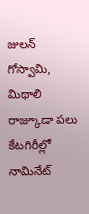జులన్ గోస్వామి, మిథాలి రాజ్కూడా పలు కేటగిరీల్లో నామినేట్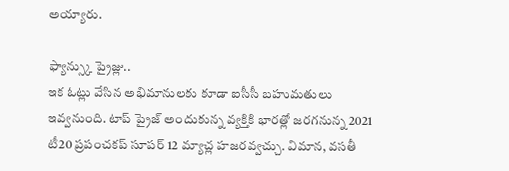అయ్యారు.

ఫ్యాన్స్కు ప్రైజ్లు..
ఇక ఓట్లు వేసిన అభిమానులకు కూడా ఐసీసీ బహుమతులు ఇవ్వనుంది. టాప్ ప్రైజ్ అందుకున్న వ్యక్తికి భారత్లో జరగనున్న 2021 టీ20 ప్రపంచకప్ సూపర్ 12 మ్యాచ్ల హజరవ్వచ్చు. విమాన, వసతీ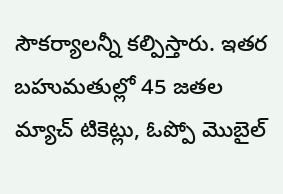సౌకర్యాలన్నీ కల్పిస్తారు. ఇతర బహుమతుల్లో 45 జతల మ్యాచ్ టికెట్లు, ఓప్పో మొబైల్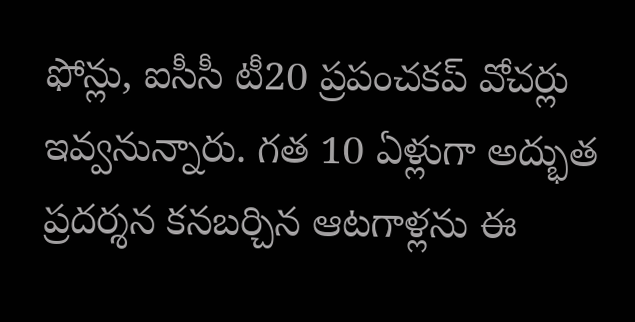ఫోన్లు, ఐసీసీ టీ20 ప్రపంచకప్ వోచర్లు ఇవ్వనున్నారు. గత 10 ఏళ్లుగా అద్భుత ప్రదర్శన కనబర్చిన ఆటగాళ్లను ఈ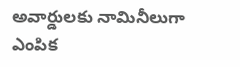అవార్డులకు నామినీలుగా ఎంపిక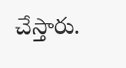చేస్తారు.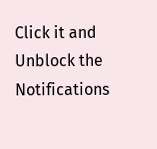Click it and Unblock the Notifications